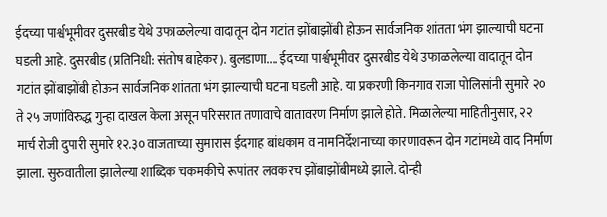ईदच्या पार्श्वभूमीवर दुसरबीड येथे उफाळलेल्या वादातून दोन गटांत झोंबाझोंबी होऊन सार्वजनिक शांतता भंग झाल्याची घटना घडली आहे. दुसरबीड (प्रतिनिधी: संतोष बाहेकर). बुलडाणा.... ईदच्या पार्श्वभूमीवर दुसरबीड येथे उफाळलेल्या वादातून दोन गटांत झोंबाझोंबी होऊन सार्वजनिक शांतता भंग झाल्याची घटना घडली आहे. या प्रकरणी किनगाव राजा पोलिसांनी सुमारे २० ते २५ जणांविरुद्ध गुन्हा दाखल केला असून परिसरात तणावाचे वातावरण निर्माण झाले होते. मिळालेल्या माहितीनुसार, २२ मार्च रोजी दुपारी सुमारे १२.३० वाजताच्या सुमारास ईदगाह बांधकाम व नामनिर्देशनाच्या कारणावरून दोन गटांमध्ये वाद निर्माण झाला. सुरुवातीला झालेल्या शाब्दिक चकमकीचे रूपांतर लवकरच झोंबाझोंबीमध्ये झाले. दोन्ही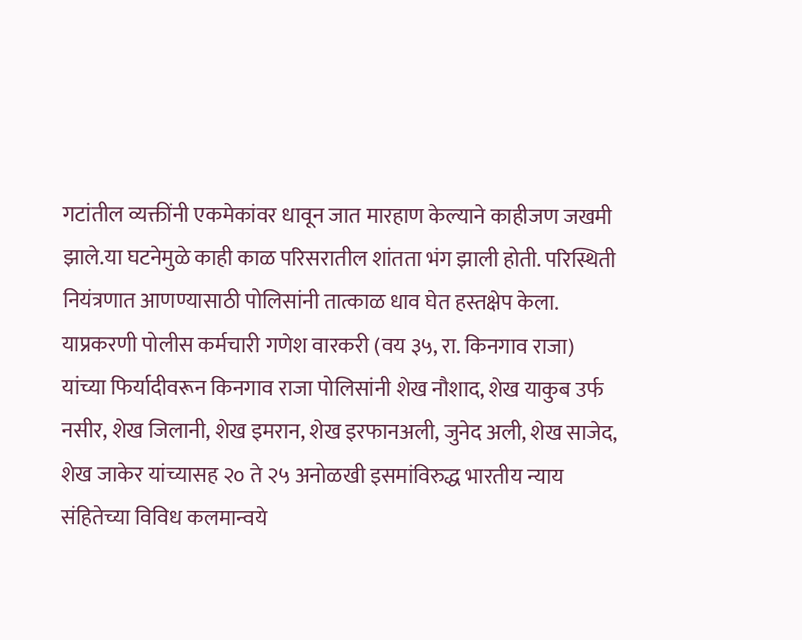गटांतील व्यक्तींनी एकमेकांवर धावून जात मारहाण केल्याने काहीजण जखमी झाले.या घटनेमुळे काही काळ परिसरातील शांतता भंग झाली होती. परिस्थिती नियंत्रणात आणण्यासाठी पोलिसांनी तात्काळ धाव घेत हस्तक्षेप केला. याप्रकरणी पोलीस कर्मचारी गणेश वारकरी (वय ३५, रा. किनगाव राजा) यांच्या फिर्यादीवरून किनगाव राजा पोलिसांनी शेख नौशाद, शेख याकुब उर्फ नसीर, शेख जिलानी, शेख इमरान, शेख इरफानअली, जुनेद अली, शेख साजेद, शेख जाकेर यांच्यासह २० ते २५ अनोळखी इसमांविरुद्ध भारतीय न्याय संहितेच्या विविध कलमान्वये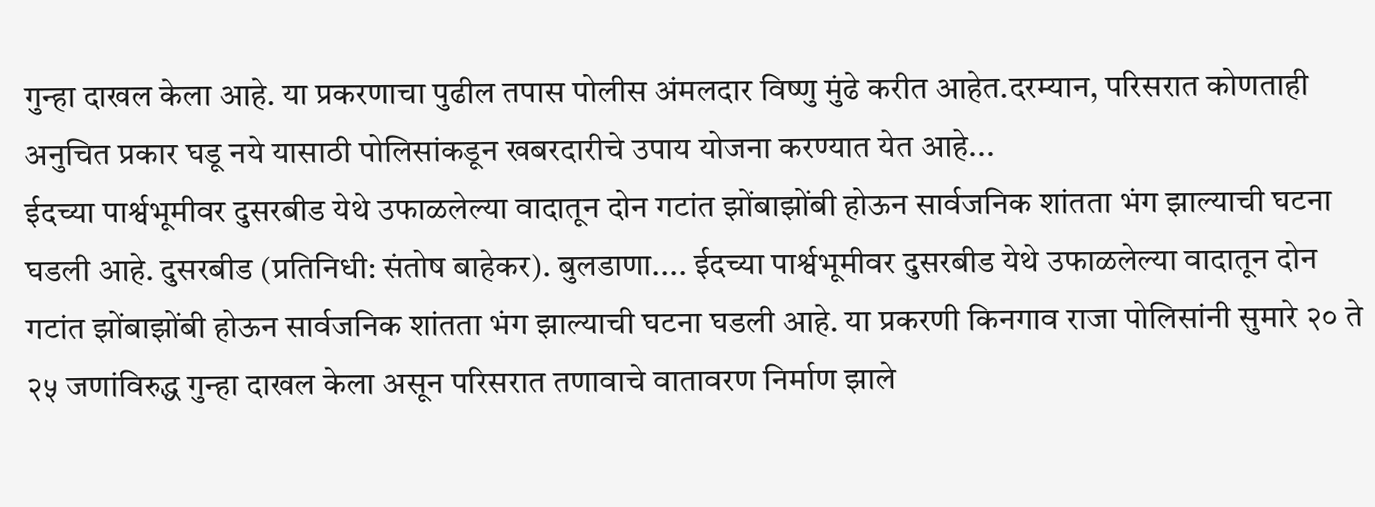गुन्हा दाखल केला आहे. या प्रकरणाचा पुढील तपास पोलीस अंमलदार विष्णु मुंढे करीत आहेत.दरम्यान, परिसरात कोणताही अनुचित प्रकार घडू नये यासाठी पोलिसांकडून खबरदारीचे उपाय योजना करण्यात येत आहे...
ईदच्या पार्श्वभूमीवर दुसरबीड येथे उफाळलेल्या वादातून दोन गटांत झोंबाझोंबी होऊन सार्वजनिक शांतता भंग झाल्याची घटना घडली आहे. दुसरबीड (प्रतिनिधी: संतोष बाहेकर). बुलडाणा.... ईदच्या पार्श्वभूमीवर दुसरबीड येथे उफाळलेल्या वादातून दोन गटांत झोंबाझोंबी होऊन सार्वजनिक शांतता भंग झाल्याची घटना घडली आहे. या प्रकरणी किनगाव राजा पोलिसांनी सुमारे २० ते २५ जणांविरुद्ध गुन्हा दाखल केला असून परिसरात तणावाचे वातावरण निर्माण झाले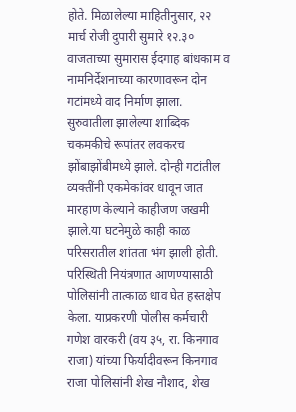होते. मिळालेल्या माहितीनुसार, २२ मार्च रोजी दुपारी सुमारे १२.३० वाजताच्या सुमारास ईदगाह बांधकाम व नामनिर्देशनाच्या कारणावरून दोन गटांमध्ये वाद निर्माण झाला. सुरुवातीला झालेल्या शाब्दिक चकमकीचे रूपांतर लवकरच झोंबाझोंबीमध्ये झाले. दोन्ही गटांतील व्यक्तींनी एकमेकांवर धावून जात मारहाण केल्याने काहीजण जखमी झाले.या घटनेमुळे काही काळ परिसरातील शांतता भंग झाली होती. परिस्थिती नियंत्रणात आणण्यासाठी पोलिसांनी तात्काळ धाव घेत हस्तक्षेप केला. याप्रकरणी पोलीस कर्मचारी गणेश वारकरी (वय ३५, रा. किनगाव राजा) यांच्या फिर्यादीवरून किनगाव राजा पोलिसांनी शेख नौशाद, शेख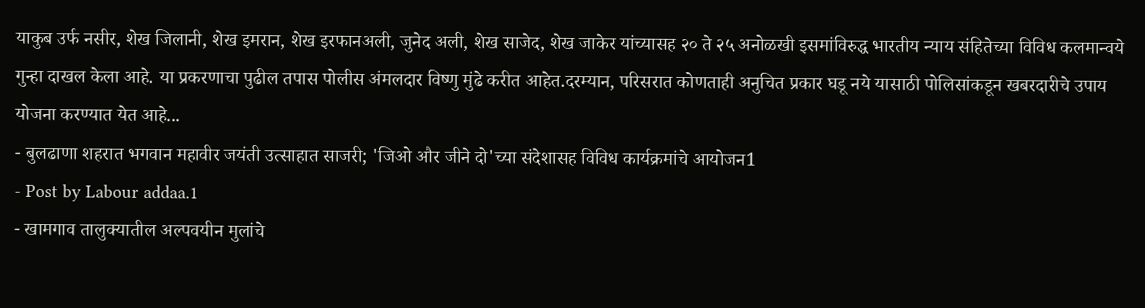याकुब उर्फ नसीर, शेख जिलानी, शेख इमरान, शेख इरफानअली, जुनेद अली, शेख साजेद, शेख जाकेर यांच्यासह २० ते २५ अनोळखी इसमांविरुद्ध भारतीय न्याय संहितेच्या विविध कलमान्वये गुन्हा दाखल केला आहे. या प्रकरणाचा पुढील तपास पोलीस अंमलदार विष्णु मुंढे करीत आहेत.दरम्यान, परिसरात कोणताही अनुचित प्रकार घडू नये यासाठी पोलिसांकडून खबरदारीचे उपाय योजना करण्यात येत आहे...
- बुलढाणा शहरात भगवान महावीर जयंती उत्साहात साजरी; 'जिओ और जीने दो'च्या संदेशासह विविध कार्यक्रमांचे आयोजन1
- Post by Labour addaa.1
- खामगाव तालुक्यातील अल्पवयीन मुलांचे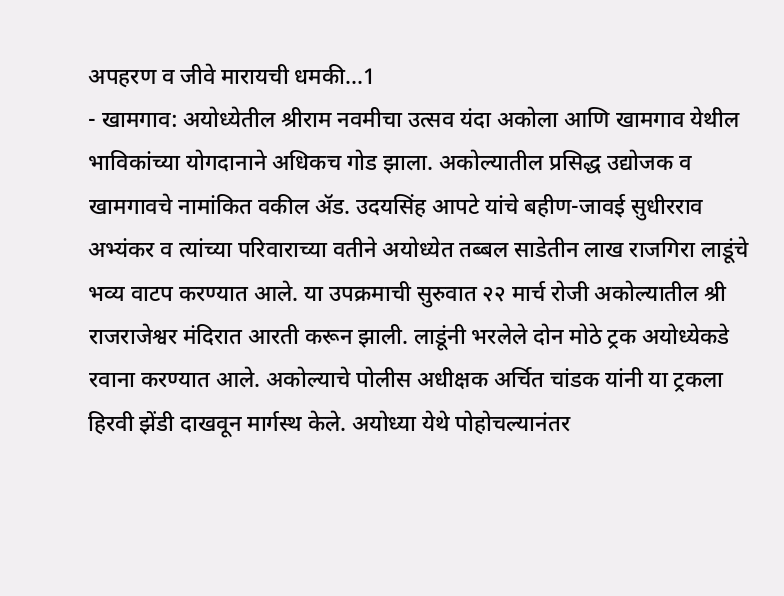अपहरण व जीवे मारायची धमकी...1
- खामगाव: अयोध्येतील श्रीराम नवमीचा उत्सव यंदा अकोला आणि खामगाव येथील भाविकांच्या योगदानाने अधिकच गोड झाला. अकोल्यातील प्रसिद्ध उद्योजक व खामगावचे नामांकित वकील ॲड. उदयसिंह आपटे यांचे बहीण-जावई सुधीरराव अभ्यंकर व त्यांच्या परिवाराच्या वतीने अयोध्येत तब्बल साडेतीन लाख राजगिरा लाडूंचे भव्य वाटप करण्यात आले. या उपक्रमाची सुरुवात २२ मार्च रोजी अकोल्यातील श्री राजराजेश्वर मंदिरात आरती करून झाली. लाडूंनी भरलेले दोन मोठे ट्रक अयोध्येकडे रवाना करण्यात आले. अकोल्याचे पोलीस अधीक्षक अर्चित चांडक यांनी या ट्रकला हिरवी झेंडी दाखवून मार्गस्थ केले. अयोध्या येथे पोहोचल्यानंतर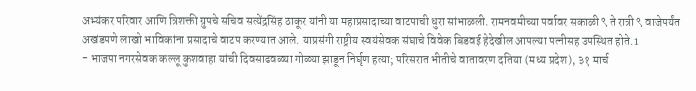अभ्यंकर परिवार आणि त्रिशक्ती ग्रुपचे सचिव सत्येंद्रसिंह ठाकूर यांनी या महाप्रसादाच्या वाटपाची धुरा सांभाळली. रामनवमीच्या पर्वावर सकाळी ९ ते रात्री ९ वाजेपर्यंत अखंडपणे लाखो भाविकांना प्रसादाचे वाटप करण्यात आले. याप्रसंगी राष्ट्रीय स्वयंसेवक संघाचे विवेक बिडवई हेदेखील आपल्या पत्नीसह उपस्थित होते.1
- भाजपा नगरसेवक कल्लू कुशवाहा यांची दिवसाढवळ्या गोळ्या झाडून निर्घृण हत्या; परिसरात भीतीचे वातावरण दतिया (मध्य प्रदेश), ३१ मार्च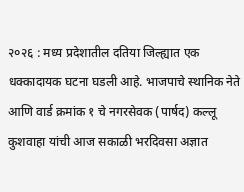२०२६ : मध्य प्रदेशातील दतिया जिल्ह्यात एक धक्कादायक घटना घडली आहे. भाजपाचे स्थानिक नेते आणि वार्ड क्रमांक १ चे नगरसेवक (पार्षद) कल्लू कुशवाहा यांची आज सकाळी भरदिवसा अज्ञात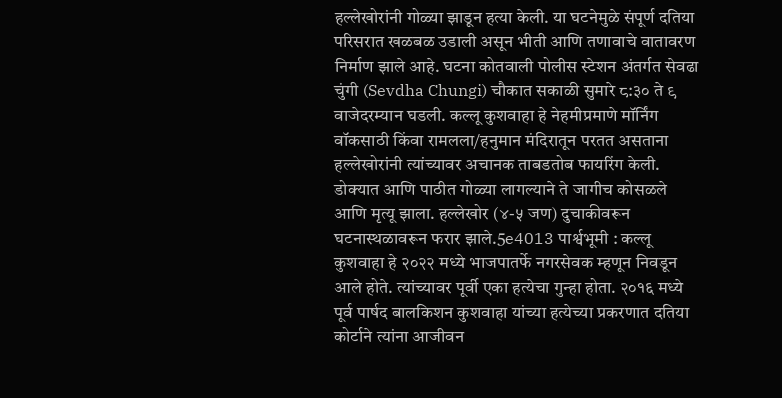हल्लेखोरांनी गोळ्या झाडून हत्या केली. या घटनेमुळे संपूर्ण दतिया परिसरात खळबळ उडाली असून भीती आणि तणावाचे वातावरण निर्माण झाले आहे. घटना कोतवाली पोलीस स्टेशन अंतर्गत सेवढा चुंगी (Sevdha Chungi) चौकात सकाळी सुमारे ८:३० ते ९ वाजेदरम्यान घडली. कल्लू कुशवाहा हे नेहमीप्रमाणे मॉर्निंग वॉकसाठी किंवा रामलला/हनुमान मंदिरातून परतत असताना हल्लेखोरांनी त्यांच्यावर अचानक ताबडतोब फायरिंग केली. डोक्यात आणि पाठीत गोळ्या लागल्याने ते जागीच कोसळले आणि मृत्यू झाला. हल्लेखोर (४-५ जण) दुचाकीवरून घटनास्थळावरून फरार झाले.5e4013 पार्श्वभूमी : कल्लू कुशवाहा हे २०२२ मध्ये भाजपातर्फे नगरसेवक म्हणून निवडून आले होते. त्यांच्यावर पूर्वी एका हत्येचा गुन्हा होता. २०१६ मध्ये पूर्व पार्षद बालकिशन कुशवाहा यांच्या हत्येच्या प्रकरणात दतिया कोर्टाने त्यांना आजीवन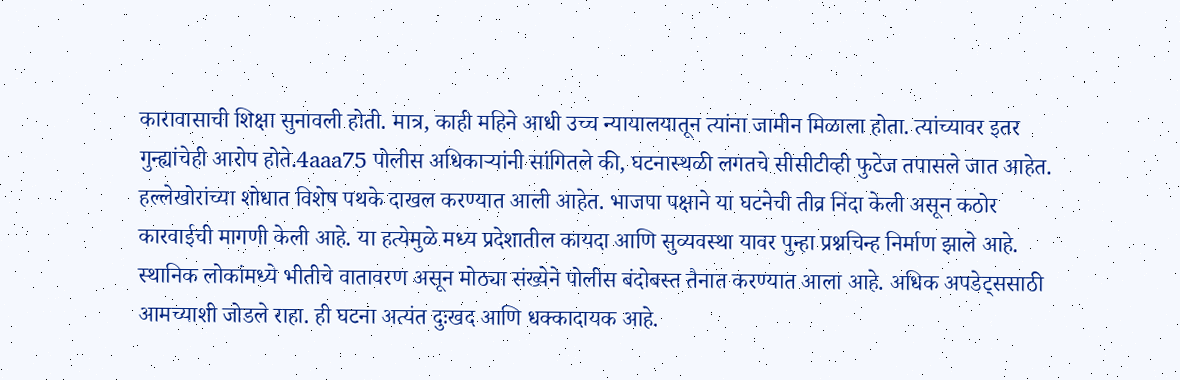कारावासाची शिक्षा सुनावली होती. मात्र, काही महिने आधी उच्च न्यायालयातून त्यांना जामीन मिळाला होता. त्यांच्यावर इतर गुन्ह्यांचेही आरोप होते.4aaa75 पोलीस अधिकाऱ्यांनी सांगितले की, घटनास्थळी लगतचे सीसीटीव्ही फुटेज तपासले जात आहेत. हल्लेखोरांच्या शोधात विशेष पथके दाखल करण्यात आली आहेत. भाजपा पक्षाने या घटनेची तीव्र निंदा केली असून कठोर कारवाईची मागणी केली आहे. या हत्येमुळे मध्य प्रदेशातील कायदा आणि सुव्यवस्था यावर पुन्हा प्रश्नचिन्ह निर्माण झाले आहे. स्थानिक लोकांमध्ये भीतीचे वातावरण असून मोठ्या संख्येने पोलीस बंदोबस्त तैनात करण्यात आला आहे. अधिक अपडेट्ससाठी आमच्याशी जोडले राहा. ही घटना अत्यंत दुःखद आणि धक्कादायक आहे.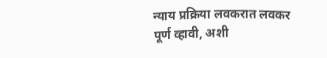न्याय प्रक्रिया लवकरात लवकर पूर्ण व्हावी, अशी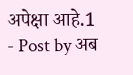अपेक्षा आहे.1
- Post by अब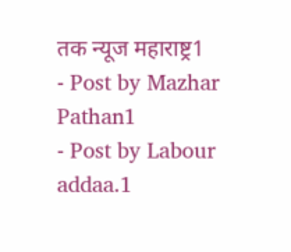तक न्यूज महाराष्ट्र1
- Post by Mazhar Pathan1
- Post by Labour addaa.1